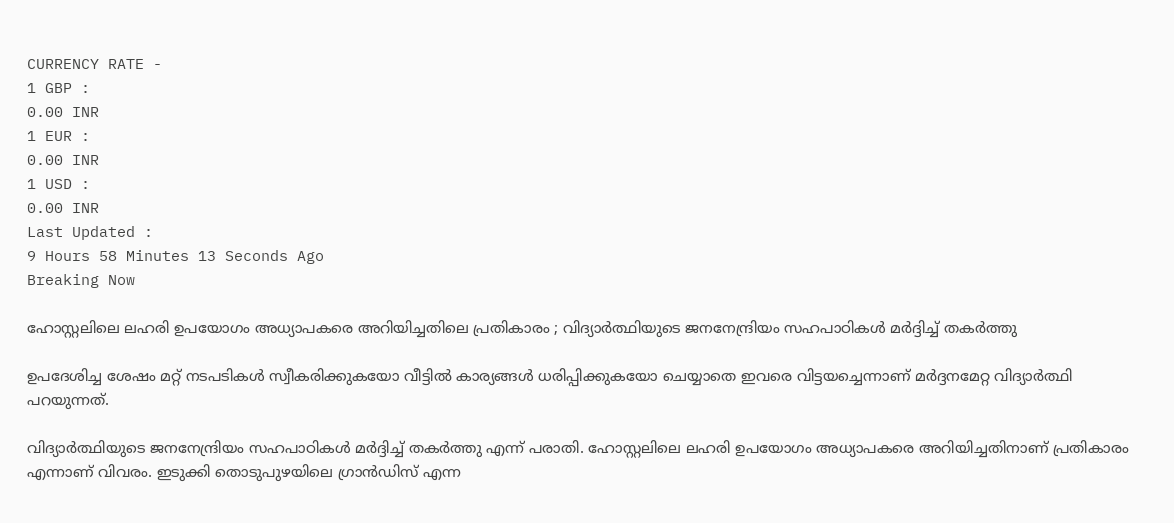CURRENCY RATE -
1 GBP :
0.00 INR
1 EUR :
0.00 INR
1 USD :
0.00 INR
Last Updated :
9 Hours 58 Minutes 13 Seconds Ago
Breaking Now

ഹോസ്റ്റലിലെ ലഹരി ഉപയോഗം അധ്യാപകരെ അറിയിച്ചതിലെ പ്രതികാരം ; വിദ്യാര്‍ത്ഥിയുടെ ജനനേന്ദ്രിയം സഹപാഠികള്‍ മര്‍ദ്ദിച്ച് തകര്‍ത്തു

ഉപദേശിച്ച ശേഷം മറ്റ് നടപടികള്‍ സ്വീകരിക്കുകയോ വീട്ടില്‍ കാര്യങ്ങള്‍ ധരിപ്പിക്കുകയോ ചെയ്യാതെ ഇവരെ വിട്ടയച്ചെന്നാണ് മര്‍ദ്ദനമേറ്റ വിദ്യാര്‍ത്ഥി പറയുന്നത്.

വിദ്യാര്‍ത്ഥിയുടെ ജനനേന്ദ്രിയം സഹപാഠികള്‍ മര്‍ദ്ദിച്ച് തകര്‍ത്തു എന്ന് പരാതി. ഹോസ്റ്റലിലെ ലഹരി ഉപയോഗം അധ്യാപകരെ അറിയിച്ചതിനാണ് പ്രതികാരം എന്നാണ് വിവരം. ഇടുക്കി തൊടുപുഴയിലെ ഗ്രാന്‍ഡിസ് എന്ന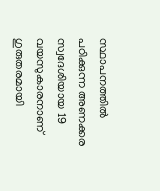സ്ഥാപനത്തില്‍ പഠിക്കുന്ന അണക്കര സ്വദേശിയായ 19 വയസുകാരനാണ് ഗുരുതരമായി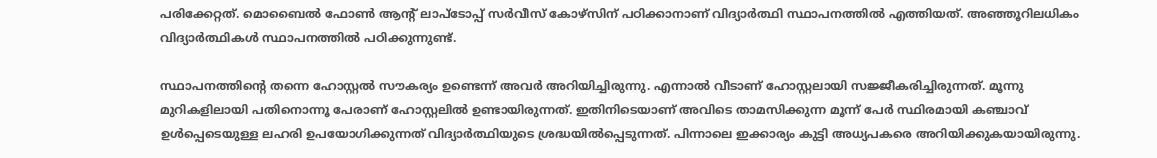പരിക്കേറ്റത്. മൊബൈല്‍ ഫോണ്‍ ആന്റ് ലാപ്ടോപ്പ് സര്‍വീസ് കോഴ്സിന് പഠിക്കാനാണ് വിദ്യാര്‍ത്ഥി സ്ഥാപനത്തില്‍ എത്തിയത്. അഞ്ഞൂറിലധികം വിദ്യാര്‍ത്ഥികള്‍ സ്ഥാപനത്തില്‍ പഠിക്കുന്നുണ്ട്.

സ്ഥാപനത്തിന്റെ തന്നെ ഹോസ്റ്റല്‍ സൗകര്യം ഉണ്ടെന്ന് അവര്‍ അറിയിച്ചിരുന്നു. എന്നാല്‍ വീടാണ് ഹോസ്റ്റലായി സജ്ജീകരിച്ചിരുന്നത്. മൂന്നു മുറികളിലായി പതിനൊന്നൂ പേരാണ് ഹോസ്റ്റലില്‍ ഉണ്ടായിരുന്നത്. ഇതിനിടെയാണ് അവിടെ താമസിക്കുന്ന മൂന്ന് പേര്‍ സ്ഥിരമായി കഞ്ചാവ് ഉള്‍പ്പെടെയുള്ള ലഹരി ഉപയോഗിക്കുന്നത് വിദ്യാര്‍ത്ഥിയുടെ ശ്രദ്ധയില്‍പ്പെടുന്നത്. പിന്നാലെ ഇക്കാര്യം കുട്ടി അധ്യപകരെ അറിയിക്കുകയായിരുന്നു.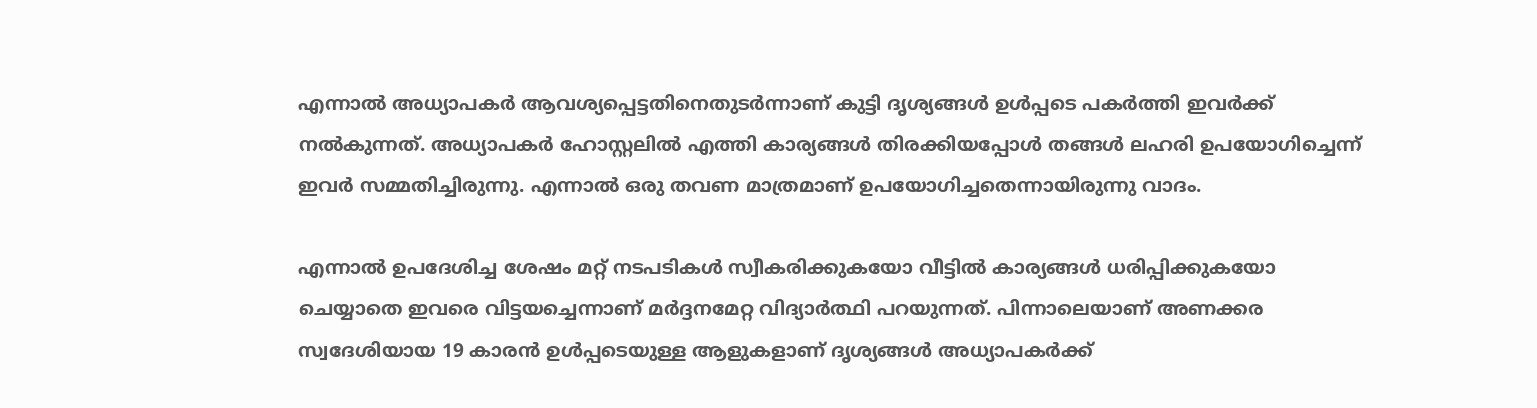എന്നാല്‍ അധ്യാപകര്‍ ആവശ്യപ്പെട്ടതിനെതുടര്‍ന്നാണ് കുട്ടി ദൃശ്യങ്ങള്‍ ഉള്‍പ്പടെ പകര്‍ത്തി ഇവര്‍ക്ക് നല്‍കുന്നത്. അധ്യാപകര്‍ ഹോസ്റ്റലില്‍ എത്തി കാര്യങ്ങള്‍ തിരക്കിയപ്പോള്‍ തങ്ങള്‍ ലഹരി ഉപയോഗിച്ചെന്ന് ഇവര്‍ സമ്മതിച്ചിരുന്നു. എന്നാല്‍ ഒരു തവണ മാത്രമാണ് ഉപയോഗിച്ചതെന്നായിരുന്നു വാദം.

എന്നാല്‍ ഉപദേശിച്ച ശേഷം മറ്റ് നടപടികള്‍ സ്വീകരിക്കുകയോ വീട്ടില്‍ കാര്യങ്ങള്‍ ധരിപ്പിക്കുകയോ ചെയ്യാതെ ഇവരെ വിട്ടയച്ചെന്നാണ് മര്‍ദ്ദനമേറ്റ വിദ്യാര്‍ത്ഥി പറയുന്നത്. പിന്നാലെയാണ് അണക്കര സ്വദേശിയായ 19 കാരന്‍ ഉള്‍പ്പടെയുള്ള ആളുകളാണ് ദൃശ്യങ്ങള്‍ അധ്യാപകര്‍ക്ക്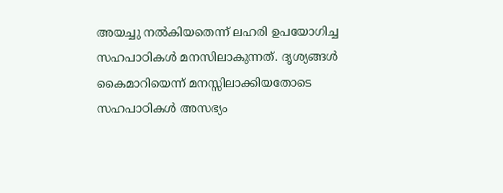അയച്ചു നല്‍കിയതെന്ന് ലഹരി ഉപയോഗിച്ച സഹപാഠികള്‍ മനസിലാകുന്നത്. ദൃശ്യങ്ങള്‍ കൈമാറിയെന്ന് മനസ്സിലാക്കിയതോടെ സഹപാഠികള്‍ അസഭ്യം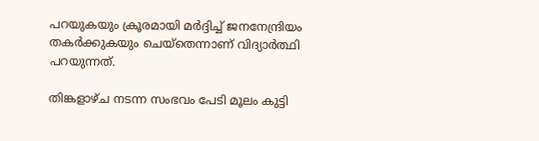പറയുകയും ക്രൂരമായി മര്‍ദ്ദിച്ച് ജനനേന്ദ്രിയം തകര്‍ക്കുകയും ചെയ്തെന്നാണ് വിദ്യാര്‍ത്ഥി പറയുന്നത്.

തിങ്കളാഴ്ച നടന്ന സംഭവം പേടി മൂലം കുട്ടി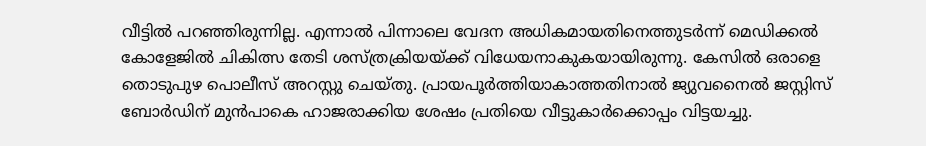വീട്ടില്‍ പറഞ്ഞിരുന്നില്ല. എന്നാല്‍ പിന്നാലെ വേദന അധികമായതിനെത്തുടര്‍ന്ന് മെഡിക്കല്‍ കോളേജില്‍ ചികിത്സ തേടി ശസ്ത്രക്രിയയ്ക്ക് വിധേയനാകുകയായിരുന്നു. കേസില്‍ ഒരാളെ തൊടുപുഴ പൊലീസ് അറസ്റ്റു ചെയ്തു. പ്രായപൂര്‍ത്തിയാകാത്തതിനാല്‍ ജ്യുവനൈല്‍ ജസ്റ്റിസ് ബോര്‍ഡിന് മുന്‍പാകെ ഹാജരാക്കിയ ശേഷം പ്രതിയെ വീട്ടുകാര്‍ക്കൊപ്പം വിട്ടയച്ചു.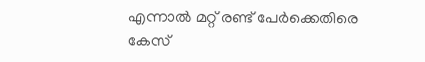എന്നാല്‍ മറ്റ് രണ്ട് പേര്‍ക്കെതിരെ കേസ്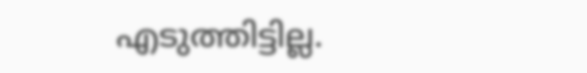എടുത്തിട്ടില്ല.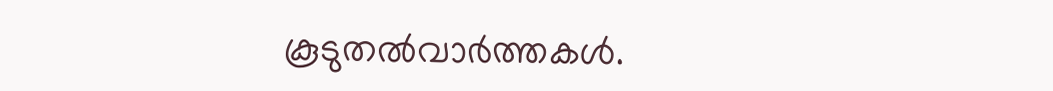കൂടുതല്‍വാര്‍ത്തകള്‍.